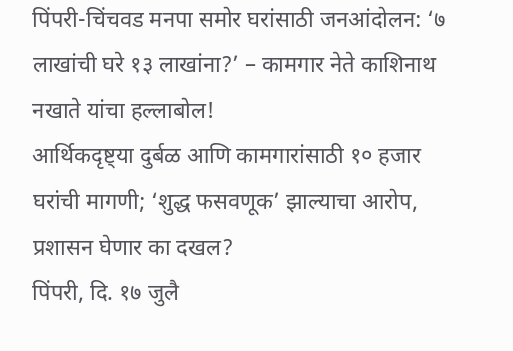पिंपरी-चिंचवड मनपा समोर घरांसाठी जनआंदोलन: ‘७ लाखांची घरे १३ लाखांना?’ – कामगार नेते काशिनाथ नखाते यांचा हल्लाबोल!
आर्थिकदृष्ट्या दुर्बळ आणि कामगारांसाठी १० हजार घरांची मागणी; ‘शुद्ध फसवणूक’ झाल्याचा आरोप, प्रशासन घेणार का दखल?
पिंपरी, दि. १७ जुलै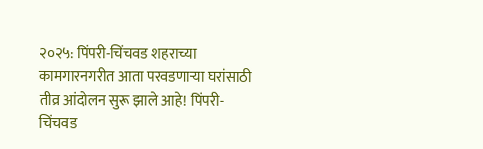२०२५: पिंपरी-चिंचवड शहराच्या कामगारनगरीत आता परवडणाऱ्या घरांसाठी तीव्र आंदोलन सुरू झाले आहे! पिंपरी-चिंचवड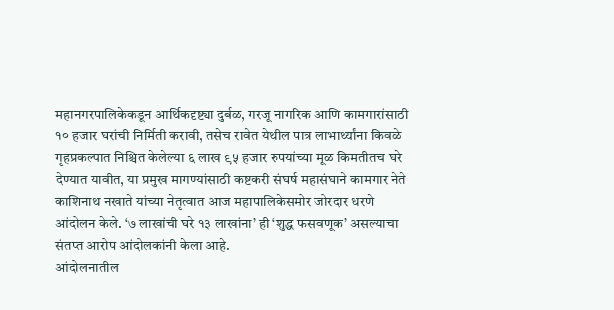महानगरपालिकेकडून आर्थिकदृष्ट्या दुर्बळ, गरजू नागरिक आणि कामगारांसाठी १० हजार घरांची निर्मिती करावी, तसेच रावेत येथील पात्र लाभार्थ्यांना किवळे गृहप्रकल्पात निश्चित केलेल्या ६ लाख ९५ हजार रुपयांच्या मूळ किमतीतच घरे देण्यात यावीत, या प्रमुख मागण्यांसाठी कष्टकरी संघर्ष महासंघाने कामगार नेते काशिनाथ नखाते यांच्या नेतृत्वात आज महापालिकेसमोर जोरदार धरणे आंदोलन केले. ‘७ लाखांची घरे १३ लाखांना’ ही ‘शुद्ध फसवणूक’ असल्याचा संतप्त आरोप आंदोलकांनी केला आहे.
आंदोलनातील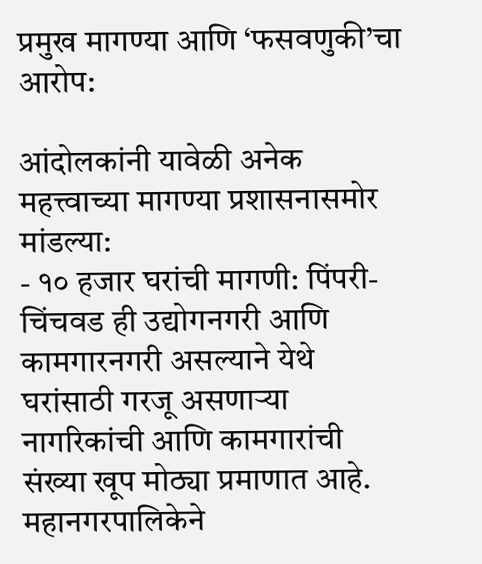प्रमुख मागण्या आणि ‘फसवणुकी’चा आरोप:

आंदोलकांनी यावेळी अनेक महत्त्वाच्या मागण्या प्रशासनासमोर मांडल्या:
- १० हजार घरांची मागणी: पिंपरी-चिंचवड ही उद्योगनगरी आणि कामगारनगरी असल्याने येथे घरांसाठी गरजू असणाऱ्या नागरिकांची आणि कामगारांची संख्या खूप मोठ्या प्रमाणात आहे. महानगरपालिकेने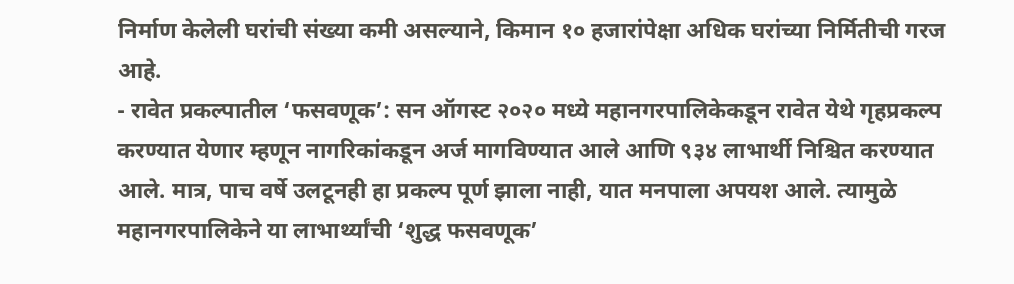निर्माण केलेली घरांची संख्या कमी असल्याने, किमान १० हजारांपेक्षा अधिक घरांच्या निर्मितीची गरज आहे.
- रावेत प्रकल्पातील ‘फसवणूक’: सन ऑगस्ट २०२० मध्ये महानगरपालिकेकडून रावेत येथे गृहप्रकल्प करण्यात येणार म्हणून नागरिकांकडून अर्ज मागविण्यात आले आणि ९३४ लाभार्थी निश्चित करण्यात आले. मात्र, पाच वर्षे उलटूनही हा प्रकल्प पूर्ण झाला नाही, यात मनपाला अपयश आले. त्यामुळे महानगरपालिकेने या लाभार्थ्यांची ‘शुद्ध फसवणूक’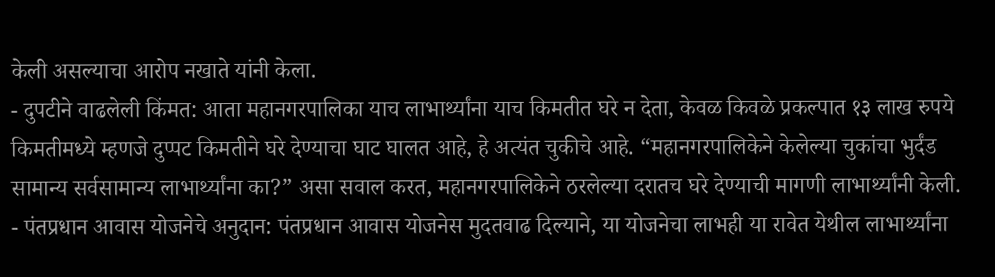केली असल्याचा आरोप नखाते यांनी केला.
- दुपटीने वाढलेली किंमत: आता महानगरपालिका याच लाभार्थ्यांना याच किमतीत घरे न देता, केवळ किवळे प्रकल्पात १३ लाख रुपये किमतीमध्ये म्हणजे दुप्पट किमतीने घरे देण्याचा घाट घालत आहे, हे अत्यंत चुकीचे आहे. “महानगरपालिकेने केलेल्या चुकांचा भुर्दंड सामान्य सर्वसामान्य लाभार्थ्यांना का?” असा सवाल करत, महानगरपालिकेने ठरलेल्या दरातच घरे देण्याची मागणी लाभार्थ्यांनी केली.
- पंतप्रधान आवास योजनेचे अनुदान: पंतप्रधान आवास योजनेस मुदतवाढ दिल्याने, या योजनेचा लाभही या रावेत येथील लाभार्थ्यांना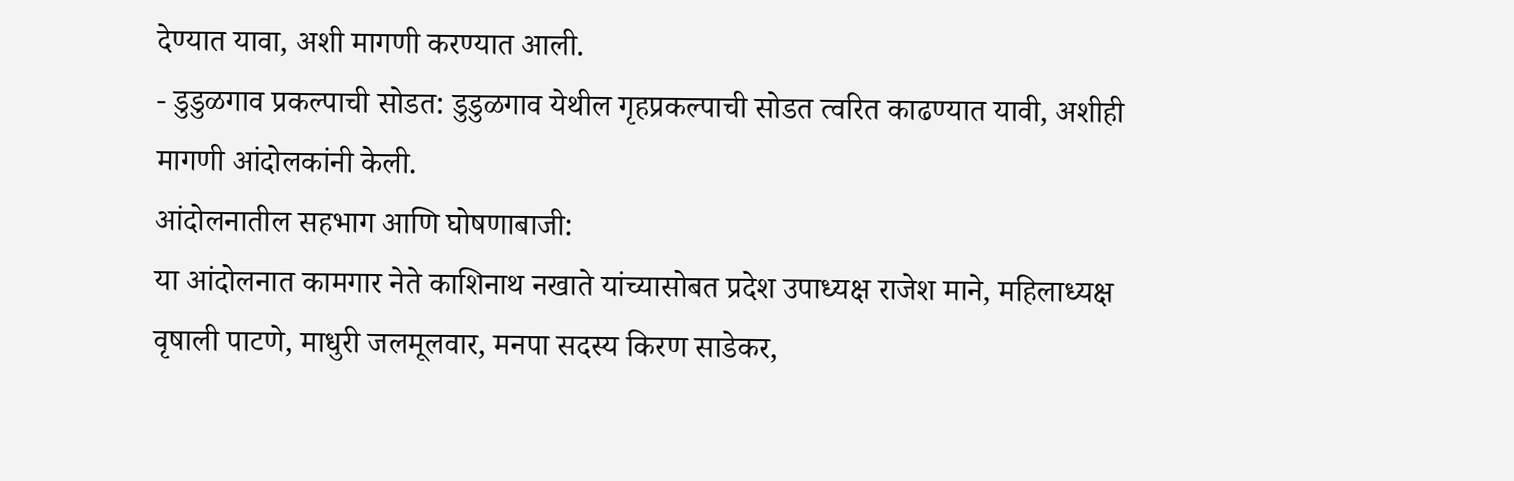देण्यात यावा, अशी मागणी करण्यात आली.
- डुडुळगाव प्रकल्पाची सोडत: डुडुळगाव येथील गृहप्रकल्पाची सोडत त्वरित काढण्यात यावी, अशीही मागणी आंदोलकांनी केली.
आंदोलनातील सहभाग आणि घोषणाबाजी:
या आंदोलनात कामगार नेते काशिनाथ नखाते यांच्यासोबत प्रदेश उपाध्यक्ष राजेश माने, महिलाध्यक्ष वृषाली पाटणे, माधुरी जलमूलवार, मनपा सदस्य किरण साडेकर,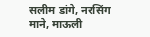सलीम डांगे, नरसिंग माने, माऊली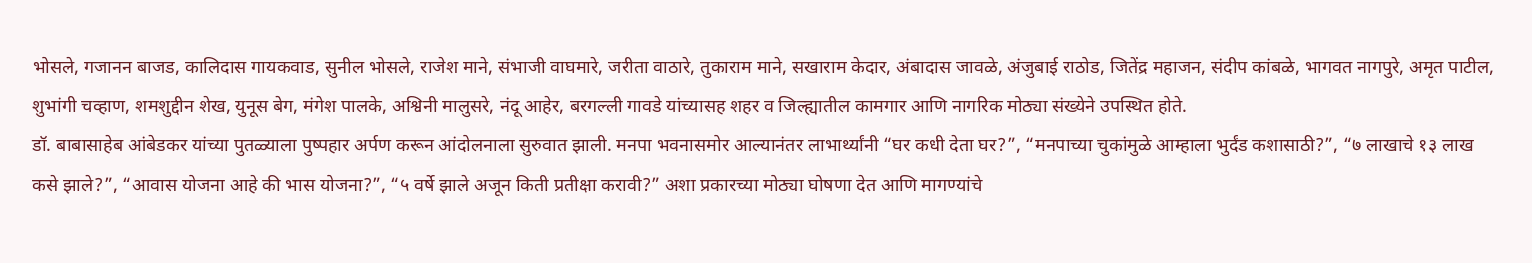भोसले, गजानन बाजड, कालिदास गायकवाड, सुनील भोसले, राजेश माने, संभाजी वाघमारे, जरीता वाठारे, तुकाराम माने, सखाराम केदार, अंबादास जावळे, अंजुबाई राठोड, जितेंद्र महाजन, संदीप कांबळे, भागवत नागपुरे, अमृत पाटील, शुभांगी चव्हाण, शमशुद्दीन शेख, युनूस बेग, मंगेश पालके, अश्विनी मालुसरे, नंदू आहेर, बरगल्ली गावडे यांच्यासह शहर व जिल्ह्यातील कामगार आणि नागरिक मोठ्या संख्येने उपस्थित होते.
डॉ. बाबासाहेब आंबेडकर यांच्या पुतळ्याला पुष्पहार अर्पण करून आंदोलनाला सुरुवात झाली. मनपा भवनासमोर आल्यानंतर लाभार्थ्यांनी “घर कधी देता घर?”, “मनपाच्या चुकांमुळे आम्हाला भुर्दंड कशासाठी?”, “७ लाखाचे १३ लाख कसे झाले?”, “आवास योजना आहे की भास योजना?”, “५ वर्षे झाले अजून किती प्रतीक्षा करावी?” अशा प्रकारच्या मोठ्या घोषणा देत आणि मागण्यांचे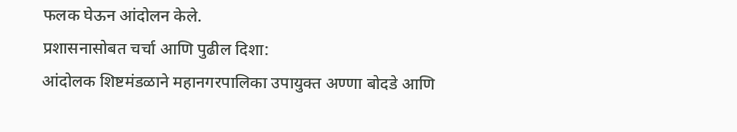फलक घेऊन आंदोलन केले.
प्रशासनासोबत चर्चा आणि पुढील दिशा:
आंदोलक शिष्टमंडळाने महानगरपालिका उपायुक्त अण्णा बोदडे आणि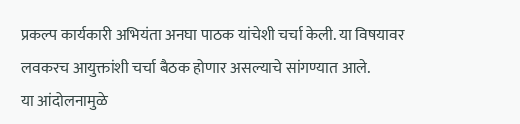प्रकल्प कार्यकारी अभियंता अनघा पाठक यांचेशी चर्चा केली. या विषयावर लवकरच आयुक्तांशी चर्चा बैठक होणार असल्याचे सांगण्यात आले.
या आंदोलनामुळे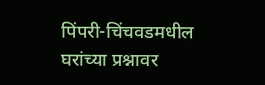पिंपरी-चिंचवडमधील घरांच्या प्रश्नावर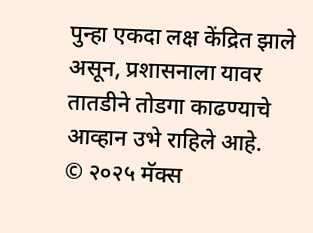पुन्हा एकदा लक्ष केंद्रित झाले असून, प्रशासनाला यावर तातडीने तोडगा काढण्याचे आव्हान उभे राहिले आहे.
© २०२५ मॅक्स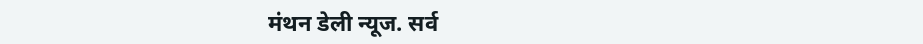मंथन डेली न्यूज. सर्व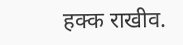हक्क राखीव.